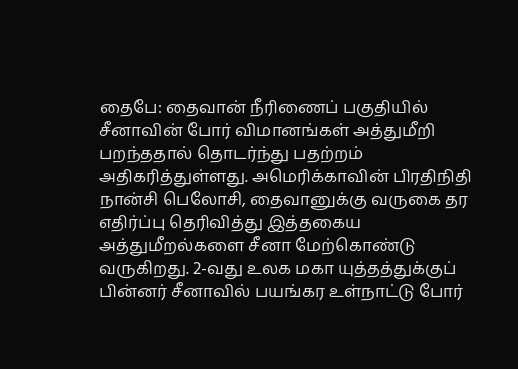தைபே: தைவான் நீரிணைப் பகுதியில் சீனாவின் போர் விமானங்கள் அத்துமீறி பறந்ததால் தொடர்ந்து பதற்றம் அதிகரித்துள்ளது. அமெரிக்காவின் பிரதிநிதி நான்சி பெலோசி, தைவானுக்கு வருகை தர எதிர்ப்பு தெரிவித்து இத்தகைய அத்துமீறல்களை சீனா மேற்கொண்டு வருகிறது. 2-வது உலக மகா யுத்தத்துக்குப் பின்னர் சீனாவில் பயங்கர உள்நாட்டு போர்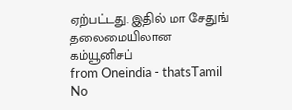ஏற்பட்டது. இதில் மா சேதுங் தலைமையிலான கம்யூனிசப்
from Oneindia - thatsTamil
No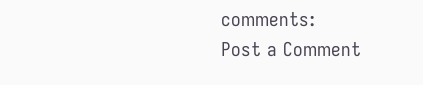comments:
Post a Comment